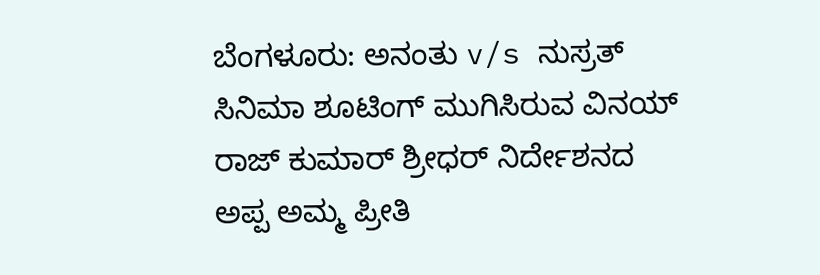ಬೆಂಗಳೂರು: ಅನಂತು v/s ನುಸ್ರತ್ ಸಿನಿಮಾ ಶೂಟಿಂಗ್ ಮುಗಿಸಿರುವ ವಿನಯ್ ರಾಜ್ ಕುಮಾರ್ ಶ್ರೀಧರ್ ನಿರ್ದೇಶನದ ಅಪ್ಪ ಅಮ್ಮ ಪ್ರೀತಿ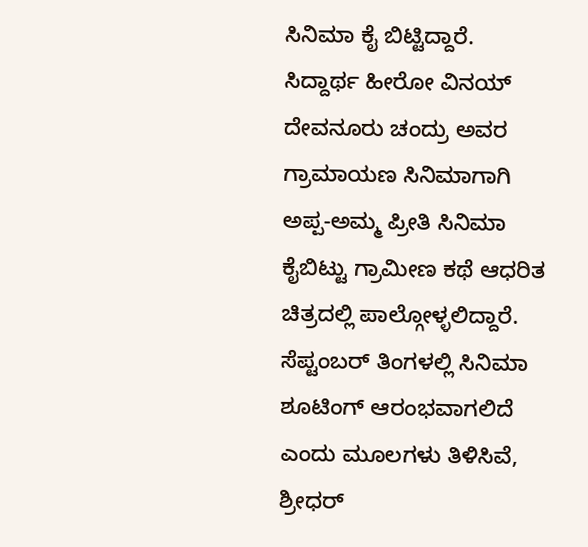ಸಿನಿಮಾ ಕೈ ಬಿಟ್ಟಿದ್ದಾರೆ.
ಸಿದ್ದಾರ್ಥ ಹೀರೋ ವಿನಯ್ ದೇವನೂರು ಚಂದ್ರು ಅವರ ಗ್ರಾಮಾಯಣ ಸಿನಿಮಾಗಾಗಿ ಅಪ್ಪ-ಅಮ್ಮ ಪ್ರೀತಿ ಸಿನಿಮಾ ಕೈಬಿಟ್ಟು ಗ್ರಾಮೀಣ ಕಥೆ ಆಧರಿತ ಚಿತ್ರದಲ್ಲಿ ಪಾಲ್ಗೋಳ್ಳಲಿದ್ದಾರೆ.
ಸೆಪ್ಟಂಬರ್ ತಿಂಗಳಲ್ಲಿ ಸಿನಿಮಾ ಶೂಟಿಂಗ್ ಆರಂಭವಾಗಲಿದೆ ಎಂದು ಮೂಲಗಳು ತಿಳಿಸಿವೆ, ಶ್ರೀಧರ್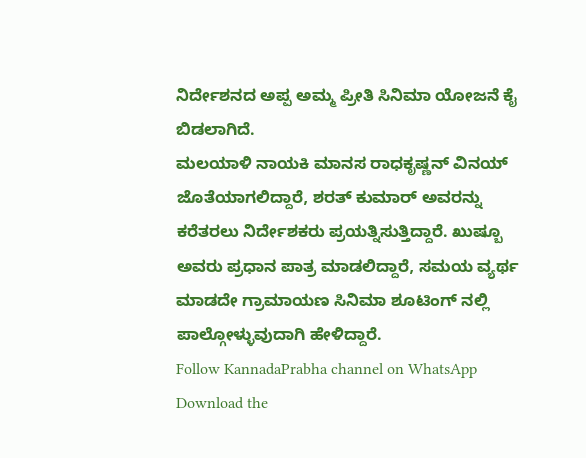ನಿರ್ದೇಶನದ ಅಪ್ಪ ಅಮ್ಮ ಪ್ರೀತಿ ಸಿನಿಮಾ ಯೋಜನೆ ಕೈ ಬಿಡಲಾಗಿದೆ.
ಮಲಯಾಳಿ ನಾಯಕಿ ಮಾನಸ ರಾಧಕೃಷ್ಣನ್ ವಿನಯ್ ಜೊತೆಯಾಗಲಿದ್ದಾರೆ, ಶರತ್ ಕುಮಾರ್ ಅವರನ್ನು ಕರೆತರಲು ನಿರ್ದೇಶಕರು ಪ್ರಯತ್ನಿಸುತ್ತಿದ್ದಾರೆ. ಖುಷ್ಬೂ ಅವರು ಪ್ರಧಾನ ಪಾತ್ರ ಮಾಡಲಿದ್ದಾರೆ, ಸಮಯ ವ್ಯರ್ಥ ಮಾಡದೇ ಗ್ರಾಮಾಯಣ ಸಿನಿಮಾ ಶೂಟಿಂಗ್ ನಲ್ಲಿ ಪಾಲ್ಗೋಳ್ಳುವುದಾಗಿ ಹೇಳಿದ್ದಾರೆ.
Follow KannadaPrabha channel on WhatsApp
Download the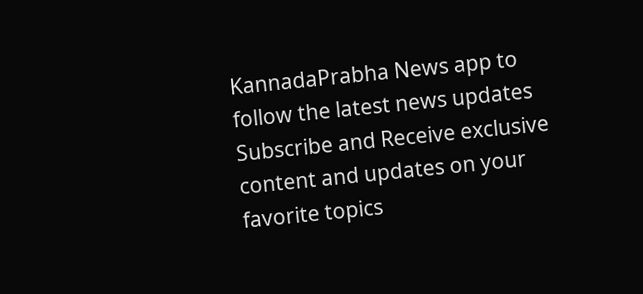KannadaPrabha News app to follow the latest news updates
Subscribe and Receive exclusive content and updates on your favorite topics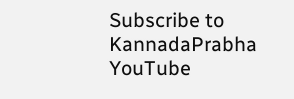Subscribe to KannadaPrabha YouTube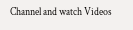Channel and watch Videos